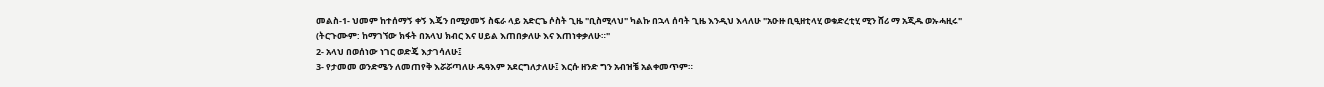መልስ-1- ህመም ከተሰማኝ ቀኝ እጄን በሚያመኝ ስፍራ ላይ አድርጌ ሶስት ጊዜ "ቢስሚላህ" ካልኩ በኋላ ሰባት ጊዜ እንዲህ እላለሁ "አዑዙ ቢዒዘቲላሂ ወቁድረቲሂ ሚን ሸሪ ማ አጂዱ ወኡሓዚሩ" (ትርጉሙም: ከማገኘው ክፋት በአላህ ክብር እና ሀይል እጠበቃለሁ እና እጠነቀቃለሁ።"
2- አላህ በወሰነው ነገር ወድጄ እታገሳለሁ፤
3- የታመመ ወንድሜን ለመጠየቅ እሯሯጣለሁ ዱዓእም አደርግለታለሁ፤ እርሱ ዘንድ ግን አብዝቼ አልቀመጥም።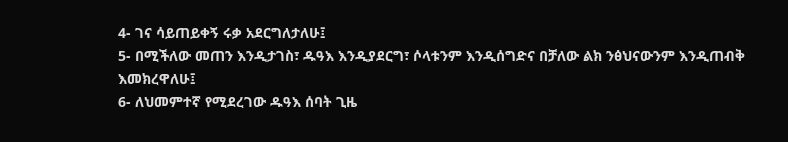4- ገና ሳይጠይቀኝ ሩቃ አደርግለታለሁ፤
5- በሚችለው መጠን እንዲታገስ፣ ዱዓእ እንዲያደርግ፣ ሶላቱንም እንዲሰግድና በቻለው ልክ ንፅህናውንም እንዲጠብቅ እመክረዋለሁ፤
6- ለህመምተኛ የሚደረገው ዱዓእ ሰባት ጊዜ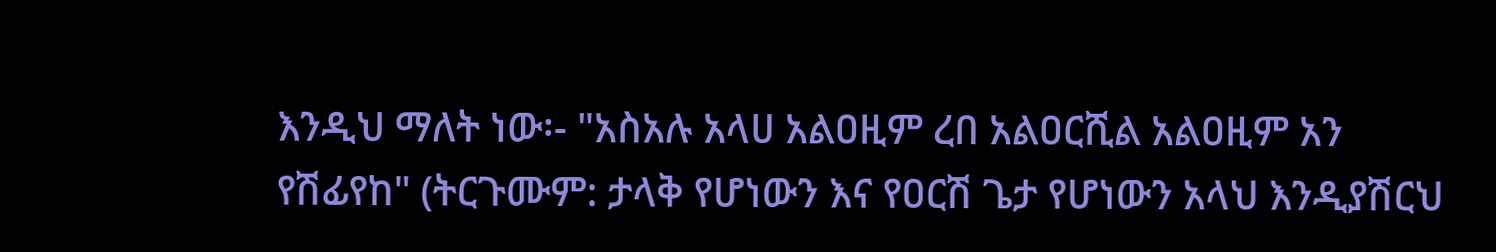እንዲህ ማለት ነው፡- "አስአሉ አላሀ አልዐዚም ረበ አልዐርሺል አልዐዚም አን የሽፊየከ" (ትርጉሙም: ታላቅ የሆነውን እና የዐርሽ ጌታ የሆነውን አላህ እንዲያሽርህ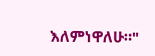እለምነዋለሁ።"